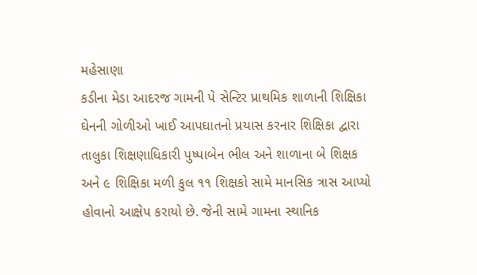મહેસાણા
કડીના મેડા આદરજ ગામની પે સેન્ટિર પ્રાથમિક શાળાની શિક્ષિકા ઘેનની ગોળીઓ ખાઈ આપઘાતનો પ્રયાસ કરનાર શિક્ષિકા દ્વારા તાલુકા શિક્ષણાધિકારી પુષ્પાબેન ભીલ અને શાળાના બે શિક્ષક અને ૯ શિક્ષિકા મળી કુલ ૧૧ શિક્ષકો સામે માનસિક ત્રાસ આપ્યો હોવાનો આક્ષેપ કરાયો છે. જેની સામે ગામના સ્થાનિક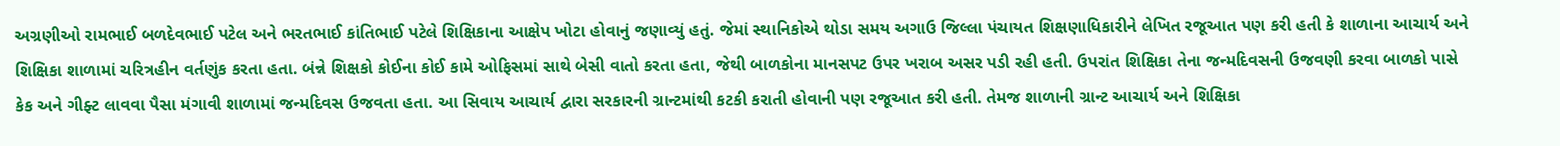અગ્રણીઓ રામભાઈ બળદેવભાઈ પટેલ અને ભરતભાઈ કાંતિભાઈ પટેલે શિક્ષિકાના આક્ષેપ ખોટા હોવાનું જણાવ્યું હતું. જેમાં સ્થાનિકોએ થોડા સમય અગાઉ જિલ્લા પંચાયત શિક્ષણાધિકારીને લેખિત રજૂઆત પણ કરી હતી કે શાળાના આચાર્ય અને શિક્ષિકા શાળામાં ચરિત્રહીન વર્તણુંક કરતા હતા. બંન્ને શિક્ષકો કોઈના કોઈ કામે ઓફિસમાં સાથે બેસી વાતો કરતા હતા, જેથી બાળકોના માનસપટ ઉપર ખરાબ અસર પડી રહી હતી. ઉપરાંત શિક્ષિકા તેના જન્મદિવસની ઉજવણી કરવા બાળકો પાસે કેક અને ગીફ્ટ લાવવા પૈસા મંગાવી શાળામાં જન્મદિવસ ઉજવતા હતા. આ સિવાય આચાર્ય દ્વારા સરકારની ગ્રાન્ટમાંથી કટકી કરાતી હોવાની પણ રજૂઆત કરી હતી. તેમજ શાળાની ગ્રાન્ટ આચાર્ય અને શિક્ષિકા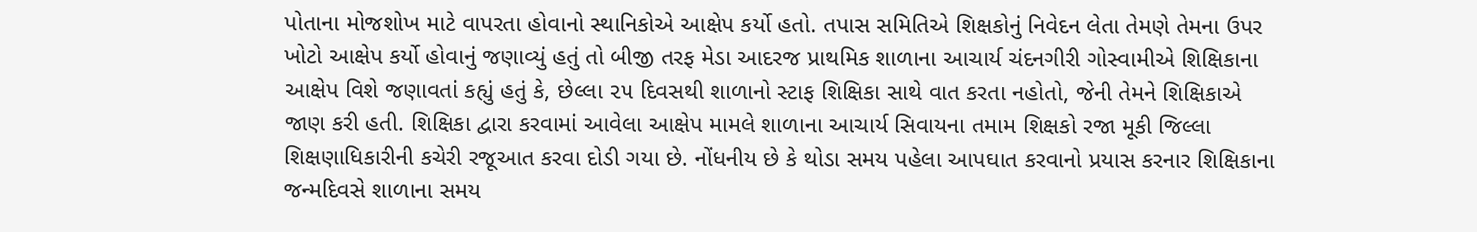પોતાના મોજશોખ માટે વાપરતા હોવાનો સ્થાનિકોએ આક્ષેપ કર્યો હતો. તપાસ સમિતિએ શિક્ષકોનું નિવેદન લેતા તેમણે તેમના ઉપર ખોટો આક્ષેપ કર્યો હોવાનું જણાવ્યું હતું તો બીજી તરફ મેડા આદરજ પ્રાથમિક શાળાના આચાર્ય ચંદનગીરી ગોસ્વામીએ શિક્ષિકાના આક્ષેપ વિશે જણાવતાં કહ્યું હતું કે, છેલ્લા ૨૫ દિવસથી શાળાનો સ્ટાફ શિક્ષિકા સાથે વાત કરતા નહોતો, જેની તેમને શિક્ષિકાએ જાણ કરી હતી. શિક્ષિકા દ્વારા કરવામાં આવેલા આક્ષેપ મામલે શાળાના આચાર્ય સિવાયના તમામ શિક્ષકો રજા મૂકી જિલ્લા શિક્ષણાધિકારીની કચેરી રજૂઆત કરવા દોડી ગયા છે. નોંધનીય છે કે થોડા સમય પહેલા આપઘાત કરવાનો પ્રયાસ કરનાર શિક્ષિકાના જન્મદિવસે શાળાના સમય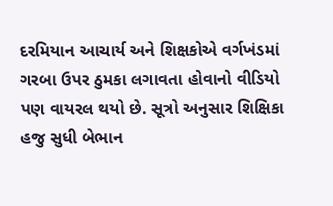દરમિયાન આચાર્ય અને શિક્ષકોએ વર્ગખંડમાં ગરબા ઉપર ઠુમકા લગાવતા હોવાનો વીડિયો પણ વાયરલ થયો છે. સૂત્રો અનુસાર શિક્ષિકા હજુ સુધી બેભાન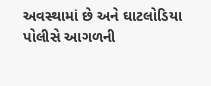અવસ્થામાં છે અને ઘાટલોડિયા પોલીસે આગળની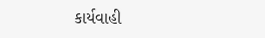કાર્યવાહી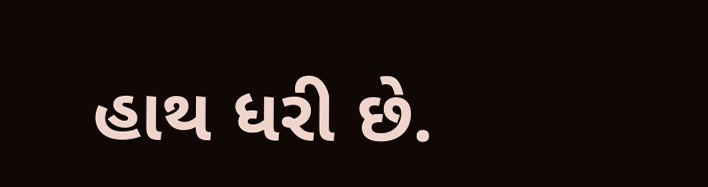હાથ ધરી છે.